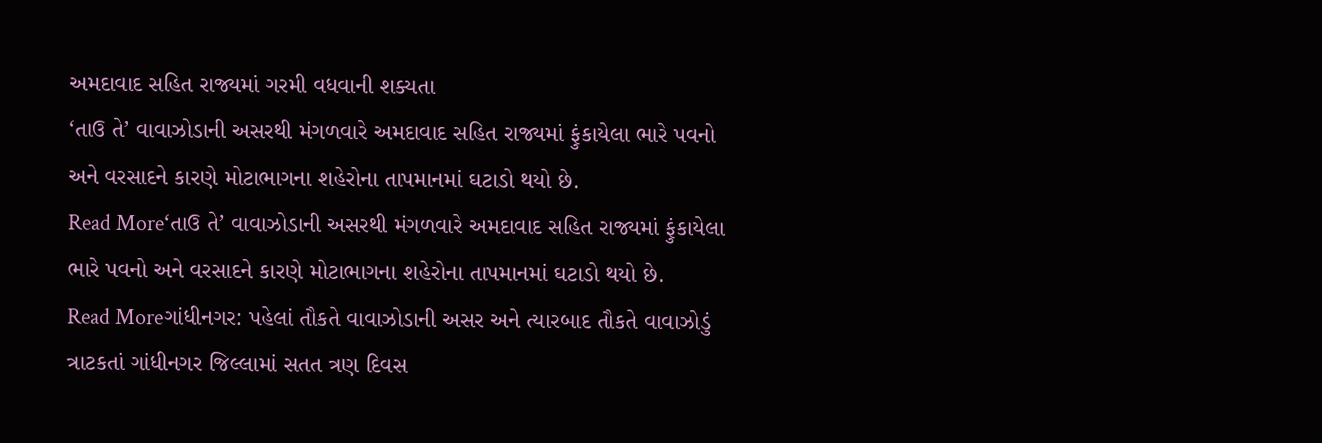અમદાવાદ સહિત રાજ્યમાં ગરમી વધવાની શક્યતા
‘તાઉ તે’ વાવાઝોડાની અસરથી મંગળવારે અમદાવાદ સહિત રાજ્યમાં ફુંકાયેલા ભારે પવનો અને વરસાદને કારણે મોટાભાગના શહેરોના તાપમાનમાં ઘટાડો થયો છે.
Read More‘તાઉ તે’ વાવાઝોડાની અસરથી મંગળવારે અમદાવાદ સહિત રાજ્યમાં ફુંકાયેલા ભારે પવનો અને વરસાદને કારણે મોટાભાગના શહેરોના તાપમાનમાં ઘટાડો થયો છે.
Read Moreગાંધીનગર: પહેલાં તૌકતે વાવાઝોડાની અસર અને ત્યારબાદ તૌકતે વાવાઝોડું ત્રાટકતાં ગાંધીનગર જિલ્લામાં સતત ત્રણ દિવસ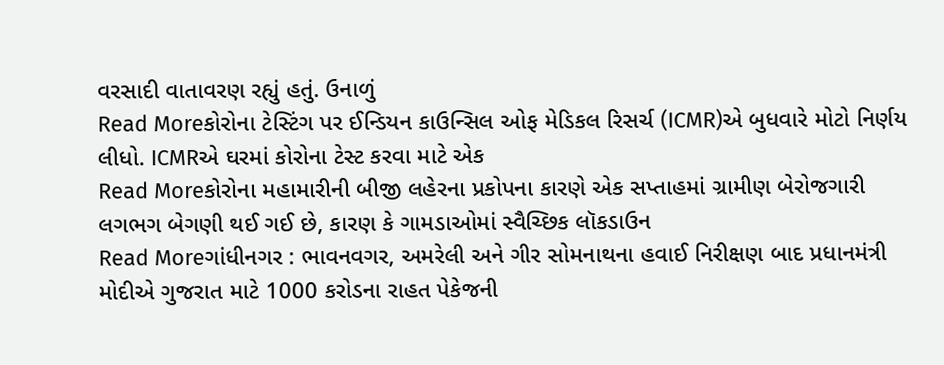વરસાદી વાતાવરણ રહ્યું હતું. ઉનાળું
Read Moreકોરોના ટેસ્ટિંગ પર ઈન્ડિયન કાઉન્સિલ ઓફ મેડિકલ રિસર્ચ (ICMR)એ બુધવારે મોટો નિર્ણય લીધો. ICMRએ ઘરમાં કોરોના ટેસ્ટ કરવા માટે એક
Read Moreકોરોના મહામારીની બીજી લહેરના પ્રકોપના કારણે એક સપ્તાહમાં ગ્રામીણ બેરોજગારી લગભગ બેગણી થઈ ગઈ છે, કારણ કે ગામડાઓમાં સ્વૈચ્છિક લૉકડાઉન
Read Moreગાંધીનગર : ભાવનવગર, અમરેલી અને ગીર સોમનાથના હવાઈ નિરીક્ષણ બાદ પ્રધાનમંત્રી મોદીએ ગુજરાત માટે 1000 કરોડના રાહત પેકેજની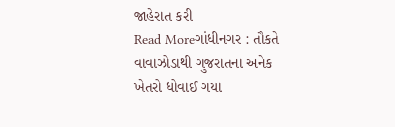જાહેરાત કરી
Read Moreગાંધીનગર : તૌકતે વાવાઝોડાથી ગુજરાતના અનેક ખેતરો ધોવાઈ ગયા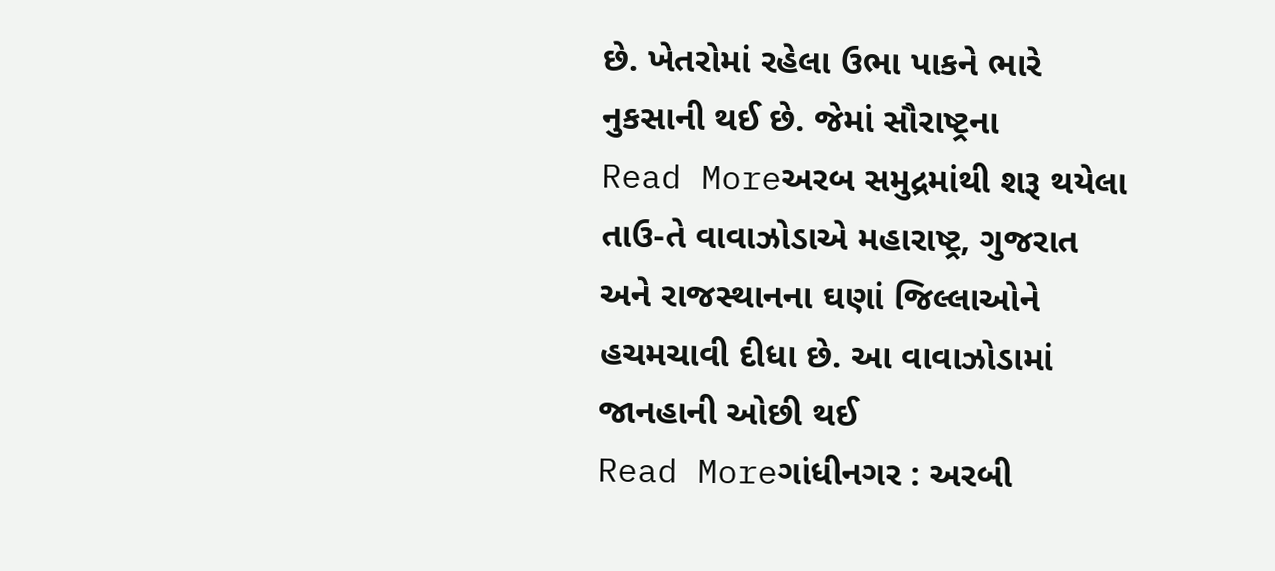છે. ખેતરોમાં રહેલા ઉભા પાકને ભારે નુકસાની થઈ છે. જેમાં સૌરાષ્ટ્રના
Read Moreઅરબ સમુદ્રમાંથી શરૂ થયેલા તાઉ-તે વાવાઝોડાએ મહારાષ્ટ્ર, ગુજરાત અને રાજસ્થાનના ઘણાં જિલ્લાઓને હચમચાવી દીધા છે. આ વાવાઝોડામાં જાનહાની ઓછી થઈ
Read Moreગાંધીનગર : અરબી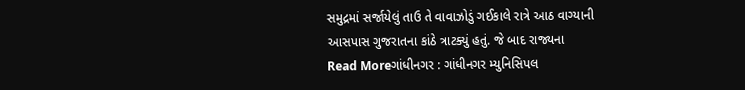સમુદ્રમાં સર્જાયેલું તાઉ તે વાવાઝોડું ગઈકાલે રાત્રે આઠ વાગ્યાની આસપાસ ગુજરાતના કાંઠે ત્રાટક્યું હતું. જે બાદ રાજ્યના
Read Moreગાંધીનગર : ગાંધીનગર મ્યુનિસિપલ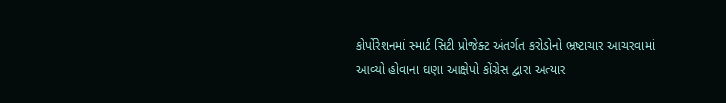કોર્પોરેશનમાં સ્માર્ટ સિટી પ્રોજેક્ટ અંતર્ગત કરોડોનો ભ્રષ્ટાચાર આચરવામાં આવ્યો હોવાના ઘણા આક્ષેપો કોંગ્રેસ દ્વારા અત્યાર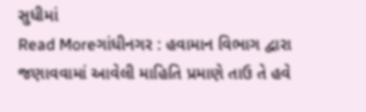સુધીમાં
Read Moreગાંધીનગર : હવામાન વિભાગ દ્વારા જણાવવામાં આવેલી માહિતિ પ્રમાણે તાઉ તે હવે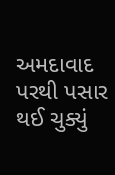અમદાવાદ પરથી પસાર થઈ ચુક્યું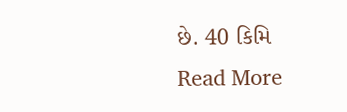છે. 40 કિમિ
Read More